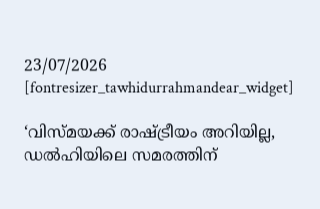23/07/2026
[fontresizer_tawhidurrahmandear_widget]

‘വിസ്മയക്ക് രാഷ്ട്രീയം അറിയില്ല, ഡല്‍ഹിയിലെ സമരത്തിന്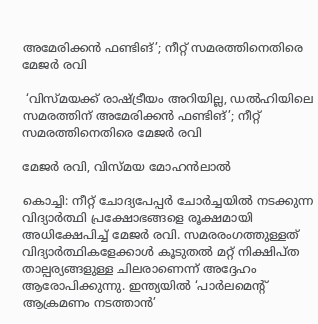അമേരിക്കന്‍ ഫണ്ടിങ്’; നീറ്റ് സമരത്തിനെതിരെ മേജർ രവി

 ‘വിസ്മയക്ക് രാഷ്ട്രീയം അറിയില്ല, ഡല്‍ഹിയിലെ സമരത്തിന് അമേരിക്കന്‍ ഫണ്ടിങ്’; നീറ്റ് സമരത്തിനെതിരെ മേജർ രവി

മേജർ രവി, വിസ്മയ മോഹൻലാൽ

കൊച്ചി: നീറ്റ് ചോദ്യപേപ്പർ ചോർച്ചയിൽ നടക്കുന്ന
വിദ്യാർത്ഥി പ്രക്ഷോഭങ്ങളെ രൂക്ഷമായി അധിക്ഷേപിച്ച് മേജർ രവി. സമരരംഗത്തുള്ളത് വിദ്യാർത്ഥികളേക്കാൾ കൂടുതൽ മറ്റ് നിക്ഷിപ്ത താല്പര്യങ്ങളുള്ള ചിലരാണെന്ന് അദ്ദേഹം ആരോപിക്കുന്നു. ഇന്ത്യയിൽ ‘പാർലമെന്റ് ആക്രമണം നടത്താൻ’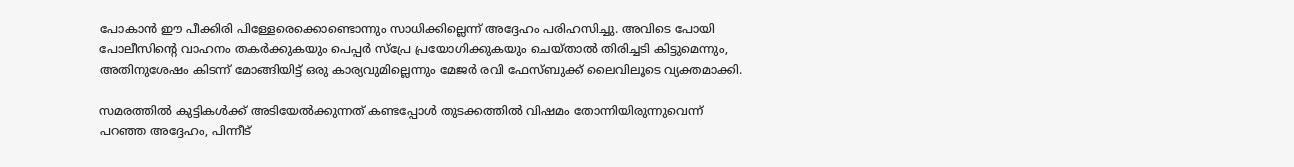പോകാൻ ഈ പീക്കിരി പിള്ളേരെക്കൊണ്ടൊന്നും സാധിക്കില്ലെന്ന് അദ്ദേഹം പരിഹസിച്ചു. അവിടെ പോയി പോലീസിന്റെ വാഹനം തകർക്കുകയും പെപ്പർ സ്പ്രേ പ്രയോഗിക്കുകയും ചെയ്താൽ തിരിച്ചടി കിട്ടുമെന്നും, അതിനുശേഷം കിടന്ന് മോങ്ങിയിട്ട് ഒരു കാര്യവുമില്ലെന്നും മേജർ രവി ഫേസ്ബുക്ക് ലൈവിലൂടെ വ്യക്തമാക്കി.

സമരത്തിൽ കുട്ടികൾക്ക് അടിയേൽക്കുന്നത് കണ്ടപ്പോൾ തുടക്കത്തിൽ വിഷമം തോന്നിയിരുന്നുവെന്ന് പറഞ്ഞ അദ്ദേഹം, പിന്നീട്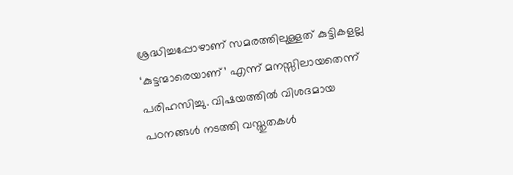ശ്രദ്ധിച്ചപ്പോഴാണ് സമരത്തിലുള്ളത് കുട്ടികളല്ല ‘കുട്ടന്മാരെയാണ്’ എന്ന് മനസ്സിലായതെന്ന് പരിഹസിച്ചു. വിഷയത്തിൽ വിശദമായ പഠനങ്ങൾ നടത്തി വസ്തുതകൾ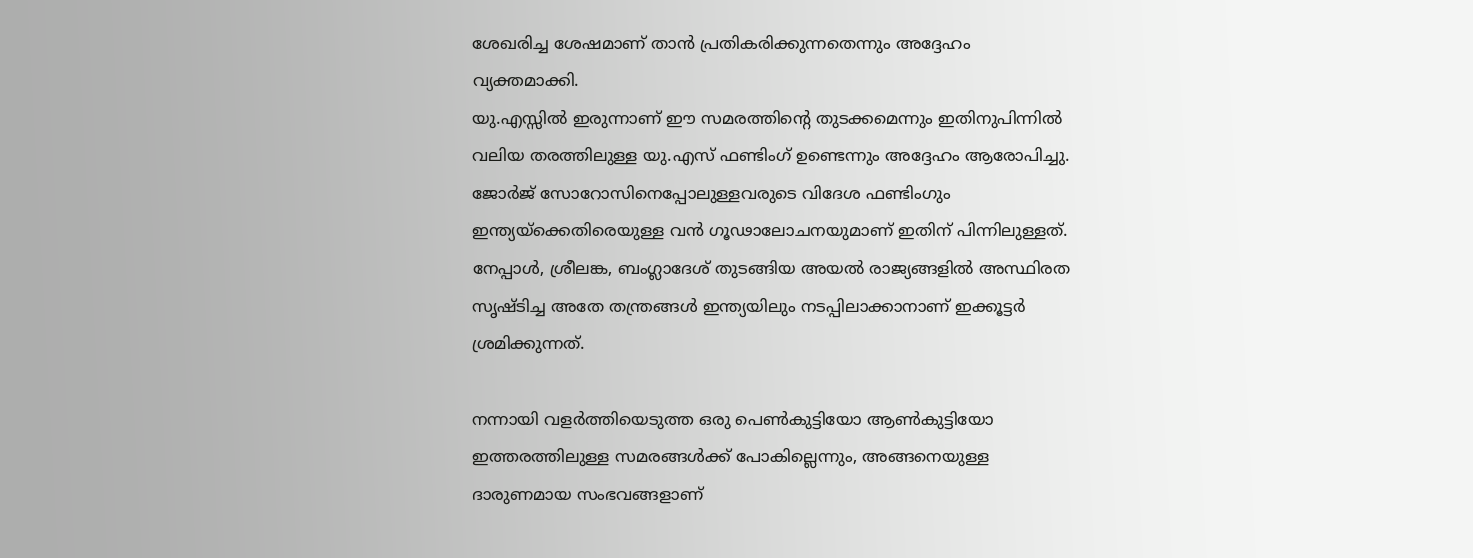ശേഖരിച്ച ശേഷമാണ് താൻ പ്രതികരിക്കുന്നതെന്നും അദ്ദേഹം വ്യക്തമാക്കി.
യു.എസ്സിൽ ഇരുന്നാണ് ഈ സമരത്തിന്റെ തുടക്കമെന്നും ഇതിനുപിന്നിൽ വലിയ തരത്തിലുള്ള യു.എസ് ഫണ്ടിംഗ് ഉണ്ടെന്നും അദ്ദേഹം ആരോപിച്ചു. ജോർജ് സോറോസിനെപ്പോലുള്ളവരുടെ വിദേശ ഫണ്ടിംഗും ഇന്ത്യയ്‌ക്കെതിരെയുള്ള വൻ ഗൂഢാലോചനയുമാണ് ഇതിന് പിന്നിലുള്ളത്. നേപ്പാൾ, ശ്രീലങ്ക, ബംഗ്ലാദേശ് തുടങ്ങിയ അയൽ രാജ്യങ്ങളിൽ അസ്ഥിരത സൃഷ്ടിച്ച അതേ തന്ത്രങ്ങൾ ഇന്ത്യയിലും നടപ്പിലാക്കാനാണ് ഇക്കൂട്ടർ ശ്രമിക്കുന്നത്.

നന്നായി വളർത്തിയെടുത്ത ഒരു പെൺകുട്ടിയോ ആൺകുട്ടിയോ ഇത്തരത്തിലുള്ള സമരങ്ങൾക്ക് പോകില്ലെന്നും, അങ്ങനെയുള്ള ദാരുണമായ സംഭവങ്ങളാണ്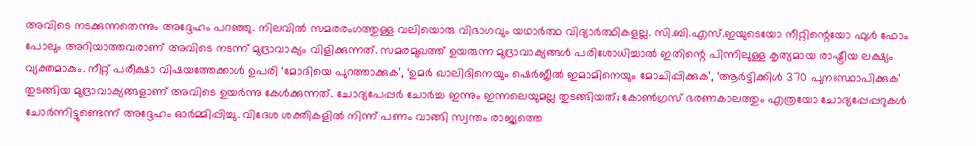അവിടെ നടക്കുന്നതെന്നും അദ്ദേഹം പറഞ്ഞു. നിലവിൽ സമരരംഗത്തുള്ള വലിയൊരു വിഭാഗവും യഥാർത്ഥ വിദ്യാർത്ഥികളല്ല. സി.ബി.എസ്.ഇയുടെയോ നീറ്റിന്റെയോ ഫുൾ ഫോം പോലും അറിയാത്തവരാണ് അവിടെ നടന്ന് മുദ്രാവാക്യം വിളിക്കുന്നത്. സമരമുഖത്ത് ഉയരുന്ന മുദ്രാവാക്യങ്ങൾ പരിശോധിച്ചാൽ ഇതിന്റെ പിന്നിലുള്ള കൃത്യമായ രാഷ്ട്രീയ ലക്ഷ്യം വ്യക്തമാകും. നീറ്റ് പരീക്ഷാ വിഷയത്തേക്കാൾ ഉപരി ‘മോദിയെ പുറത്താക്കുക’, ‘ഉമർ ഖാലിദിനെയും ഷെർജീൽ ഇമാമിനെയും മോചിപ്പിക്കുക’, ‘ആർട്ടിക്കിൾ 370 പുനഃസ്ഥാപിക്കുക’ തുടങ്ങിയ മുദ്രാവാക്യങ്ങളാണ് അവിടെ ഉയർന്നു കേൾക്കുന്നത്. ചോദ്യപേപ്പർ ചോർച്ച ഇന്നും ഇന്നലെയുമല്ല തുടങ്ങിയത്; കോൺഗ്രസ് ഭരണകാലത്തും എത്രയോ ചോദ്യപ്പേപ്പറുകൾ ചോർന്നിട്ടുണ്ടെന്ന് അദ്ദേഹം ഓർമ്മിപ്പിച്ചു. വിദേശ ശക്തികളിൽ നിന്ന് പണം വാങ്ങി സ്വന്തം രാജ്യത്തെ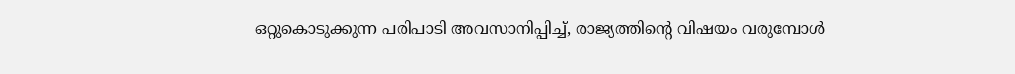ഒറ്റുകൊടുക്കുന്ന പരിപാടി അവസാനിപ്പിച്ച്, രാജ്യത്തിന്റെ വിഷയം വരുമ്പോൾ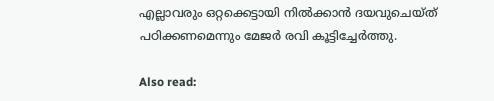എല്ലാവരും ഒറ്റക്കെട്ടായി നിൽക്കാൻ ദയവുചെയ്ത് പഠിക്കണമെന്നും മേജർ രവി കൂട്ടിച്ചേർത്തു.

Also read: